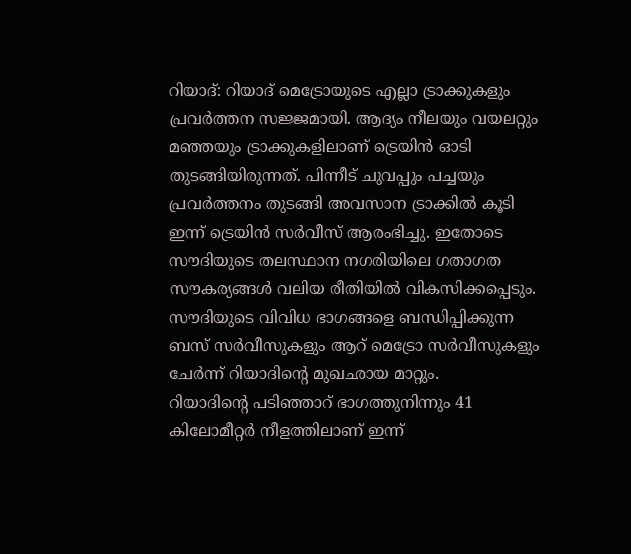റിയാദ്: റിയാദ് മെട്രോയുടെ എല്ലാ ട്രാക്കുകളും പ്രവർത്തന സജ്ജമായി. ആദ്യം നീലയും വയലറ്റും മഞ്ഞയും ട്രാക്കുകളിലാണ് ട്രെയിൻ ഓടി തുടങ്ങിയിരുന്നത്. പിന്നീട് ചുവപ്പും പച്ചയും പ്രവർത്തനം തുടങ്ങി അവസാന ട്രാക്കിൽ കൂടി ഇന്ന് ട്രെയിൻ സർവീസ് ആരംഭിച്ചു. ഇതോടെ സൗദിയുടെ തലസ്ഥാന നഗരിയിലെ ഗതാഗത സൗകര്യങ്ങൾ വലിയ രീതിയിൽ വികസിക്കപ്പെടും. സൗദിയുടെ വിവിധ ഭാഗങ്ങളെ ബന്ധിപ്പിക്കുന്ന ബസ് സർവീസുകളും ആറ് മെട്രോ സർവീസുകളും ചേർന്ന് റിയാദിന്റെ മുഖഛായ മാറ്റും.
റിയാദിന്റെ പടിഞ്ഞാറ് ഭാഗത്തുനിന്നും 41 കിലോമീറ്റർ നീളത്തിലാണ് ഇന്ന്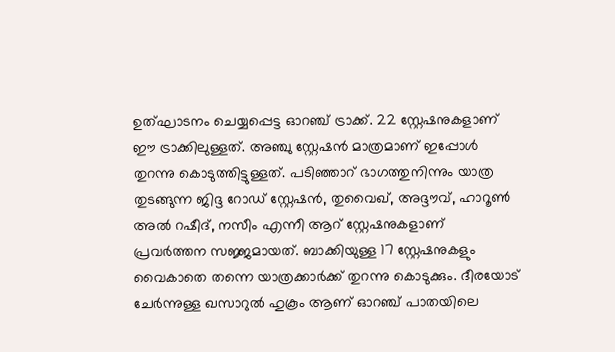ഉത്ഘാടനം ചെയ്യപ്പെട്ട ഓറഞ്ച് ട്രാക്ക്. 22 സ്റ്റേഷനുകളാണ് ഈ ട്രാക്കിലുള്ളത്. അഞ്ചു സ്റ്റേഷൻ മാത്രമാണ് ഇപ്പോൾ തുറന്നു കൊടുത്തിട്ടുള്ളത്. പടിഞ്ഞാറ് ഭാഗത്തുനിന്നും യാത്ര തുടങ്ങുന്ന ജിദ്ദ റോഡ് സ്റ്റേഷൻ, തുവൈഖ്, അദ്ദൗവ്, ഹാറൂൺ അൽ റഷീദ്, നസീം എന്നീ ആറ് സ്റ്റേഷനുകളാണ് പ്രവർത്തന സജ്ജമായത്. ബാക്കിയുള്ള 17 സ്റ്റേഷനുകളും വൈകാതെ തന്നെ യാത്രക്കാർക്ക് തുറന്നു കൊടുക്കും. ദീരയോട് ചേർന്നുള്ള ഖസാറുൽ ഹുകൂം ആണ് ഓറഞ്ച് പാതയിലെ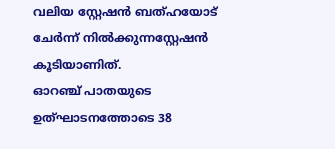വലിയ സ്റ്റേഷൻ ബത്ഹയോട് ചേർന്ന് നിൽക്കുന്നസ്റ്റേഷൻ കൂടിയാണിത്.
ഓറഞ്ച് പാതയുടെ ഉത്ഘാടനത്തോടെ 38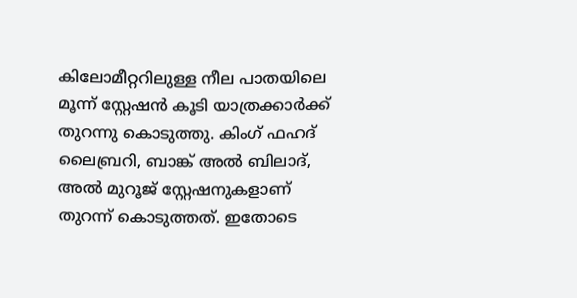കിലോമീറ്ററിലുള്ള നീല പാതയിലെ മൂന്ന് സ്റ്റേഷൻ കൂടി യാത്രക്കാർക്ക് തുറന്നു കൊടുത്തു. കിംഗ് ഫഹദ് ലൈബ്രറി, ബാങ്ക് അൽ ബിലാദ്, അൽ മുറൂജ് സ്റ്റേഷനുകളാണ് തുറന്ന് കൊടുത്തത്. ഇതോടെ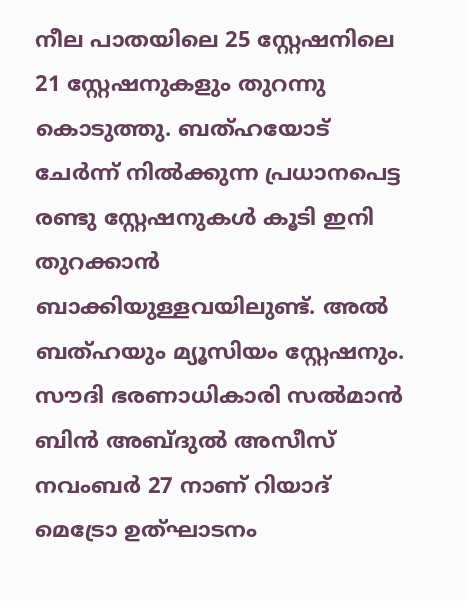നീല പാതയിലെ 25 സ്റ്റേഷനിലെ 21 സ്റ്റേഷനുകളും തുറന്നു കൊടുത്തു. ബത്ഹയോട് ചേർന്ന് നിൽക്കുന്ന പ്രധാനപെട്ട രണ്ടു സ്റ്റേഷനുകൾ കൂടി ഇനി തുറക്കാൻ ബാക്കിയുള്ളവയിലുണ്ട്. അൽ ബത്ഹയും മ്യൂസിയം സ്റ്റേഷനും.
സൗദി ഭരണാധികാരി സൽമാൻ ബിൻ അബ്ദുൽ അസീസ് നവംബർ 27 നാണ് റിയാദ് മെട്രോ ഉത്ഘാടനം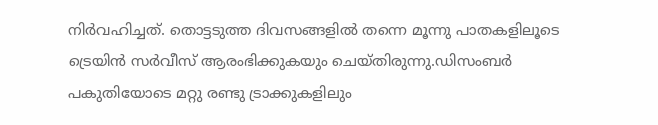നിർവഹിച്ചത്. തൊട്ടടുത്ത ദിവസങ്ങളിൽ തന്നെ മൂന്നു പാതകളിലൂടെ ട്രെയിൻ സർവീസ് ആരംഭിക്കുകയും ചെയ്തിരുന്നു.ഡിസംബർ പകുതിയോടെ മറ്റു രണ്ടു ട്രാക്കുകളിലും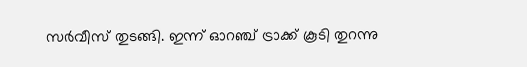സർവീസ് തുടങ്ങി. ഇന്ന് ഓറഞ്ച് ട്രാക്ക് കൂടി തുറന്നു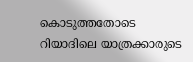കൊടുത്തതോടെ റിയാദിലെ യാത്രക്കാരുടെ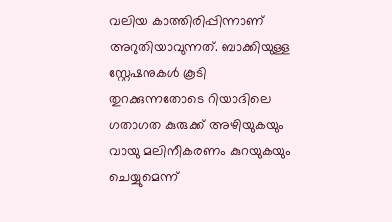വലിയ കാത്തിരിപ്പിന്നാണ് അറുതിയാവുന്നത്. ബാക്കിയുള്ള സ്റ്റേഷനുകൾ കൂടി തുറക്കുന്നതോടെ റിയാദിലെ ഗതാഗത കുരുക്ക് അഴിയുകയും വായു മലിനീകരണം കുറയുകയും ചെയ്യുമെന്ന്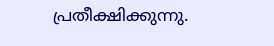പ്രതീക്ഷിക്കുന്നു.